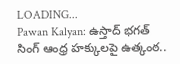LOADING...
Pawan Kalyan: ఉస్తాద్ భగత్ సింగ్ ఆంధ్ర హక్కులపై ఉత్కంఠ..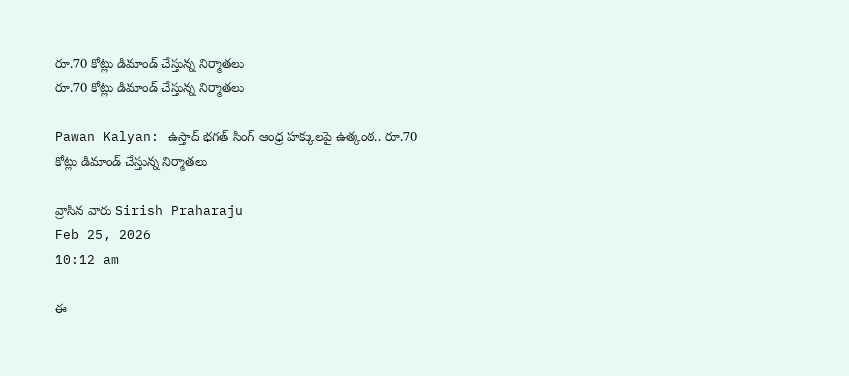రూ.70 కోట్లు డిమాండ్ చేస్తున్న నిర్మాతలు
రూ.70 కోట్లు డిమాండ్ చేస్తున్న నిర్మాతలు

Pawan Kalyan: ఉస్తాద్ భగత్ సింగ్ ఆంధ్ర హక్కులపై ఉత్కంఠ.. రూ.70 కోట్లు డిమాండ్ చేస్తున్న నిర్మాతలు

వ్రాసిన వారు Sirish Praharaju
Feb 25, 2026
10:12 am

ఈ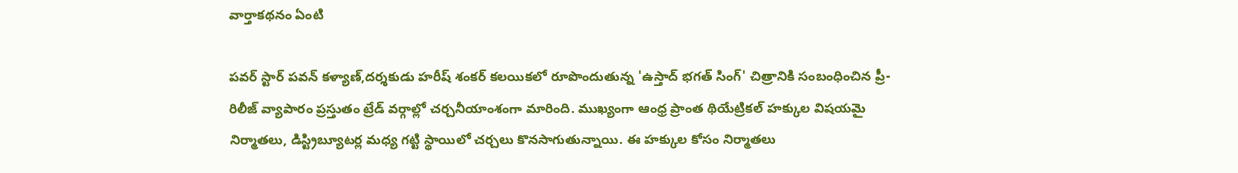వార్తాకథనం ఏంటి

పవర్ స్టార్ పవన్ కళ్యాణ్,దర్శకుడు హరీష్ శంకర్ కలయికలో రూపొందుతున్న 'ఉస్తాద్ భగత్ సింగ్' చిత్రానికి సంబంధించిన ప్రీ-రిలీజ్ వ్యాపారం ప్రస్తుతం ట్రేడ్ వర్గాల్లో చర్చనీయాంశంగా మారింది. ముఖ్యంగా ఆంధ్ర ప్రాంత థియేట్రికల్ హక్కుల విషయమై నిర్మాతలు, డిస్ట్రిబ్యూటర్ల మధ్య గట్టి స్థాయిలో చర్చలు కొనసాగుతున్నాయి. ఈ హక్కుల కోసం నిర్మాతలు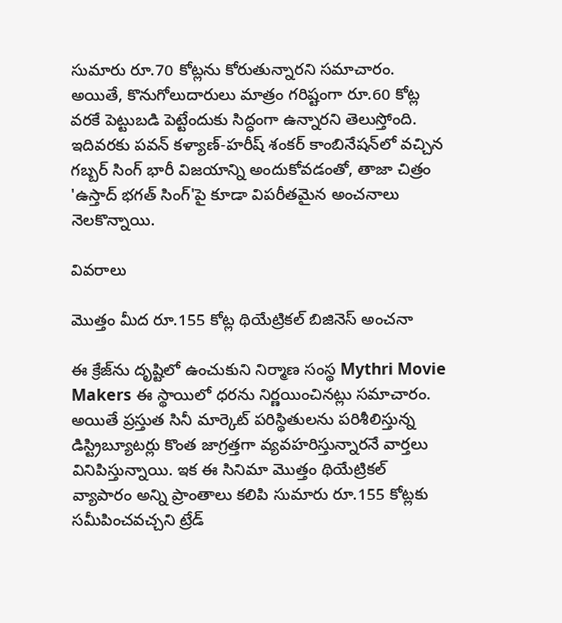సుమారు రూ.70 కోట్లను కోరుతున్నారని సమాచారం. అయితే, కొనుగోలుదారులు మాత్రం గరిష్టంగా రూ.60 కోట్ల వరకే పెట్టుబడి పెట్టేందుకు సిద్ధంగా ఉన్నారని తెలుస్తోంది. ఇదివరకు పవన్ కళ్యాణ్-హరీష్ శంకర్ కాంబినేషన్‌లో వచ్చిన గబ్బర్ సింగ్ భారీ విజయాన్ని అందుకోవడంతో, తాజా చిత్రం 'ఉస్తాద్ భగత్ సింగ్'పై కూడా విపరీతమైన అంచనాలు నెలకొన్నాయి.

వివరాలు

మొత్తం మీద రూ.155 కోట్ల థియేట్రికల్ బిజినెస్ అంచనా

ఈ క్రేజ్‌ను దృష్టిలో ఉంచుకుని నిర్మాణ సంస్థ Mythri Movie Makers ఈ స్థాయిలో ధరను నిర్ణయించినట్లు సమాచారం. అయితే ప్రస్తుత సినీ మార్కెట్ పరిస్థితులను పరిశీలిస్తున్న డిస్ట్రిబ్యూటర్లు కొంత జాగ్రత్తగా వ్యవహరిస్తున్నారనే వార్తలు వినిపిస్తున్నాయి. ఇక ఈ సినిమా మొత్తం థియేట్రికల్ వ్యాపారం అన్ని ప్రాంతాలు కలిపి సుమారు రూ.155 కోట్లకు సమీపించవచ్చని ట్రేడ్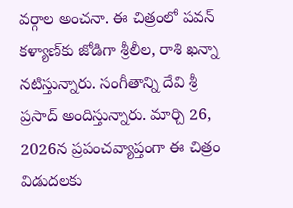వర్గాల అంచనా. ఈ చిత్రంలో పవన్ కళ్యాణ్‌కు జోడిగా శ్రీలీల, రాశి ఖన్నా నటిస్తున్నారు. సంగీతాన్ని దేవి శ్రీ ప్రసాద్ అందిస్తున్నారు. మార్చి 26, 2026న ప్రపంచవ్యాప్తంగా ఈ చిత్రం విడుదలకు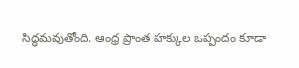సిద్ధమవుతోంది. ఆంధ్ర ప్రాంత హక్కుల ఒప్పందం కూడా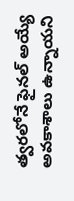త్వరలోనే ఫైనల్ అయ్యే అవకాశాలు ఉన్నాయని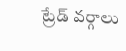ట్రేడ్ వర్గాలు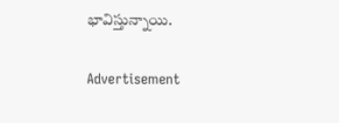భావిస్తున్నాయి.

Advertisement